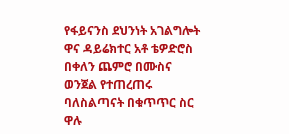የፋይናንስ ደህንነት አገልግሎት ዋና ዳይሬክተር አቶ ቴዎድሮስ በቀለን ጨምሮ በሙስና ወንጀል የተጠረጠሩ ባለስልጣናት በቁጥጥር ስር ዋሉ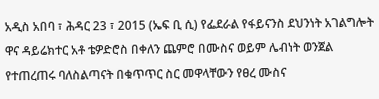አዲስ አበባ ፣ ሕዳር 23 ፣ 2015 (ኤፍ ቢ ሲ) የፌደራል የፋይናንስ ደህንነት አገልግሎት ዋና ዳይሬክተር አቶ ቴዎድሮስ በቀለን ጨምሮ በሙስና ወይም ሌብነት ወንጀል የተጠረጠሩ ባለስልጣናት በቁጥጥር ስር መዋላቸውን የፀረ ሙስና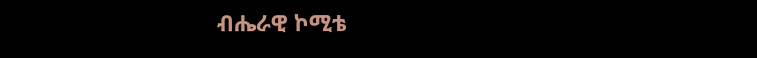ብሔራዊ ኮሚቴ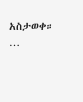አስታወቀ።
…